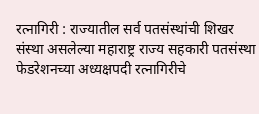रत्नागिरी : राज्यातील सर्व पतसंस्थांची शिखर संस्था असलेल्या महाराष्ट्र राज्य सहकारी पतसंस्था फेडरेशनच्या अध्यक्षपदी रत्नागिरीचे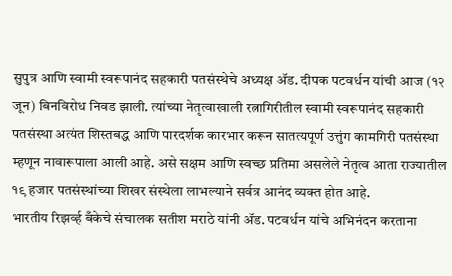सुपुत्र आणि स्वामी स्वरूपानंद सहकारी पतसंस्थेचे अध्यक्ष ॲड. दीपक पटवर्धन यांची आज (१२ जून) बिनविरोध निवड झाली. त्यांच्या नेतृत्वाखाली रत्नागिरीतील स्वामी स्वरूपानंद सहकारी पतसंस्था अत्यंत शिस्तबद्ध आणि पारदर्शक कारभार करून सातत्यपूर्ण उत्तुंग कामगिरी पतसंस्था म्हणून नावारूपाला आली आहे. असे सक्षम आणि स्वच्छ प्रतिमा असलेले नेतृत्व आता राज्यातील १९ हजार पतसंस्थांच्या शिखर संस्थेला लाभल्याने सर्वत्र आनंद व्यक्त होत आहे.
भारतीय रिझर्व्ह बँकेचे संचालक सतीश मराठे यांनी ॲड. पटवर्धन यांचे अभिनंदन करताना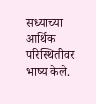सध्याच्या आर्थिक परिस्थितीवर भाष्य केले.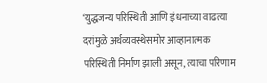‘युद्धजन्य परिस्थिती आणि इंधनाच्या वाढत्या दरांमुळे अर्थव्यवस्थेसमोर आव्हानात्मक परिस्थिती निर्माण झाली असून, त्याचा परिणाम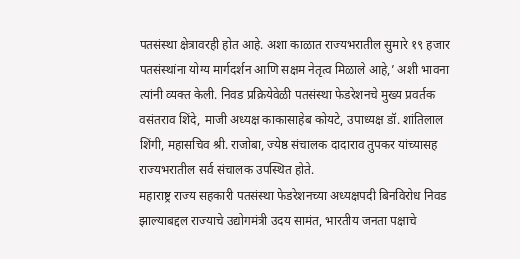पतसंस्था क्षेत्रावरही होत आहे. अशा काळात राज्यभरातील सुमारे १९ हजार पतसंस्थांना योग्य मार्गदर्शन आणि सक्षम नेतृत्व मिळाले आहे,’ अशी भावना त्यांनी व्यक्त केली. निवड प्रक्रियेवेळी पतसंस्था फेडरेशनचे मुख्य प्रवर्तक वसंतराव शिंदे, माजी अध्यक्ष काकासाहेब कोयटे, उपाध्यक्ष डॉ. शांतिलाल शिंगी, महासचिव श्री. राजोबा, ज्येष्ठ संचालक दादाराव तुपकर यांच्यासह राज्यभरातील सर्व संचालक उपस्थित होते.
महाराष्ट्र राज्य सहकारी पतसंस्था फेडरेशनच्या अध्यक्षपदी बिनविरोध निवड झाल्याबद्दल राज्याचे उद्योगमंत्री उदय सामंत, भारतीय जनता पक्षाचे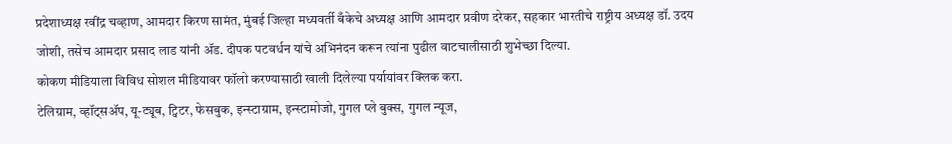प्रदेशाध्यक्ष रवींद्र चव्हाण, आमदार किरण सामंत, मुंबई जिल्हा मध्यवर्ती बँकेचे अध्यक्ष आणि आमदार प्रवीण दरेकर, सहकार भारतीचे राष्ट्रीय अध्यक्ष डॉ. उदय जोशी, तसेच आमदार प्रसाद लाड यांनी ॲड. दीपक पटवर्धन यांचे अभिनंदन करून त्यांना पुढील वाटचालीसाठी शुभेच्छा दिल्या.
कोकण मीडियाला विविध सोशल मीडियावर फॉलो करण्यासाठी खाली दिलेल्या पर्यायांवर क्लिक करा.
टेलिग्राम, व्हॉट्सॲप, यू-ट्यूब, ट्विटर, फेसबुक, इन्स्टाग्राम, इन्स्टामोजो, गुगल प्ले बुक्स, गुगल न्यूज,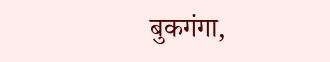बुकगंगा,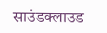साउंडक्लाउड